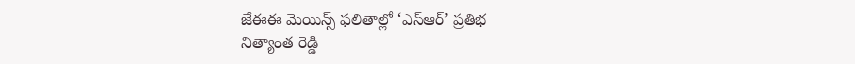జేఈఈ మెయిన్స్ ఫలితాల్లో ‘ఎస్ఆర్’ ప్రతిభ
నిత్యాంత రెడ్డి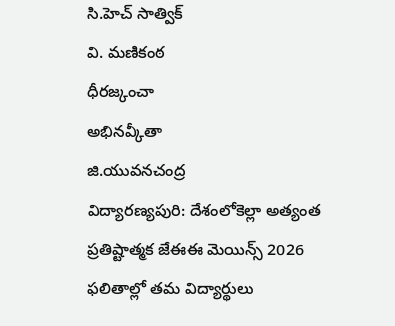సి.హెచ్ సాత్విక్
వి. మణికంఠ
ధీరజ్కంచా
అభినవ్కీతా
జి.యువనచంద్ర
విద్యారణ్యపురి: దేశంలోకెల్లా అత్యంత ప్రతిష్టాత్మక జేఈఈ మెయిన్స్ 2026 ఫలితాల్లో తమ విద్యార్థులు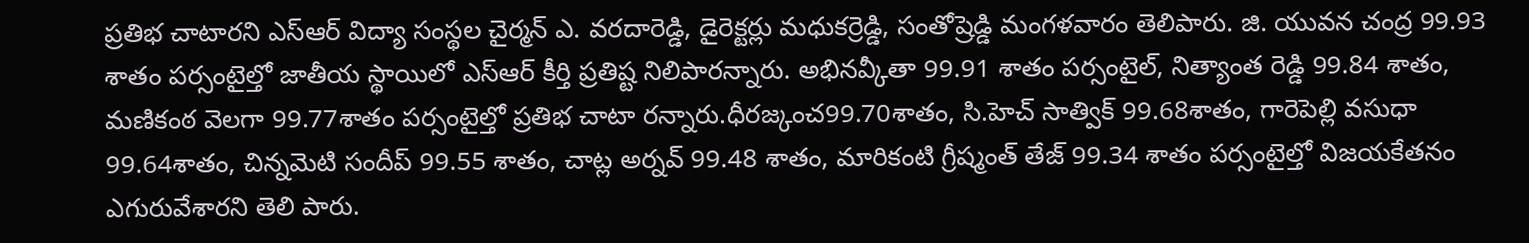ప్రతిభ చాటారని ఎస్ఆర్ విద్యా సంస్థల చైర్మన్ ఎ. వరదారెడ్డి, డైరెక్టర్లు మధుకర్రెడ్డి, సంతోష్రెడ్డి మంగళవారం తెలిపారు. జి. యువన చంద్ర 99.93 శాతం పర్సంటైల్తో జాతీయ స్థాయిలో ఎస్ఆర్ కీర్తి ప్రతిష్ట నిలిపారన్నారు. అభినవ్కీతా 99.91 శాతం పర్సంటైల్, నిత్యాంత రెడ్డి 99.84 శాతం, మణికంఠ వెలగా 99.77శాతం పర్సంటైల్తో ప్రతిభ చాటా రన్నారు.ధీరజ్కంచ99.70శాతం, సి.హెచ్ సాత్విక్ 99.68శాతం, గారెపెల్లి వసుధా 99.64శాతం, చిన్నమెటి సందీప్ 99.55 శాతం, చాట్ల అర్నవ్ 99.48 శాతం, మారికంటి గ్రీష్మంత్ తేజ్ 99.34 శాతం పర్సంటైల్తో విజయకేతనం ఎగురువేశారని తెలి పారు.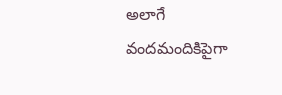అలాగే వందమందికిపైగా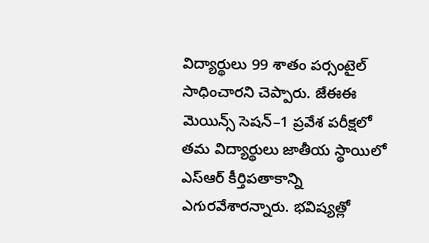విద్యార్థులు 99 శాతం పర్సంటైల్ సాధించారని చెప్పారు. జేఈఈ మెయిన్స్ సెషన్–1 ప్రవేశ పరీక్షలో తమ విద్యార్థులు జాతీయ స్థాయిలో ఎస్ఆర్ కీర్తిపతాకాన్ని ఎగురవేశారన్నారు. భవిష్యత్లో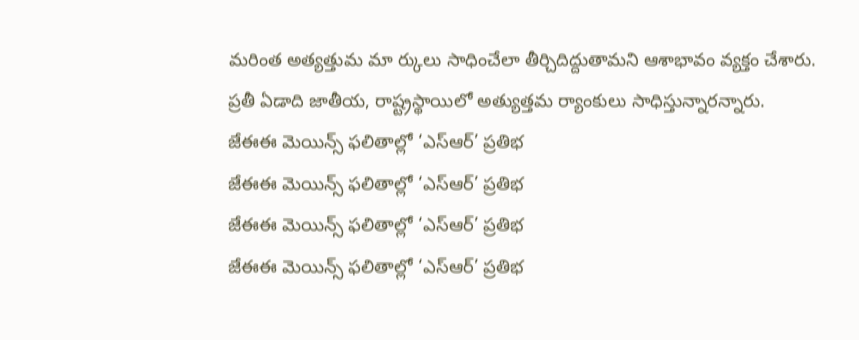మరింత అత్యత్తుమ మా ర్కులు సాధించేలా తీర్చిదిద్దుతామని ఆశాభావం వ్యక్తం చేశారు. ప్రతీ ఏడాది జాతీయ, రాష్ట్రస్థాయిలో అత్యుత్తమ ర్యాంకులు సాధిస్తున్నారన్నారు.
జేఈఈ మెయిన్స్ ఫలితాల్లో ‘ఎస్ఆర్’ ప్రతిభ
జేఈఈ మెయిన్స్ ఫలితాల్లో ‘ఎస్ఆర్’ ప్రతిభ
జేఈఈ మెయిన్స్ ఫలితాల్లో ‘ఎస్ఆర్’ ప్రతిభ
జేఈఈ మెయిన్స్ ఫలితాల్లో ‘ఎస్ఆర్’ ప్రతిభ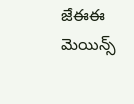జేఈఈ మెయిన్స్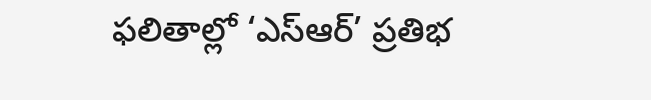ఫలితాల్లో ‘ఎస్ఆర్’ ప్రతిభ